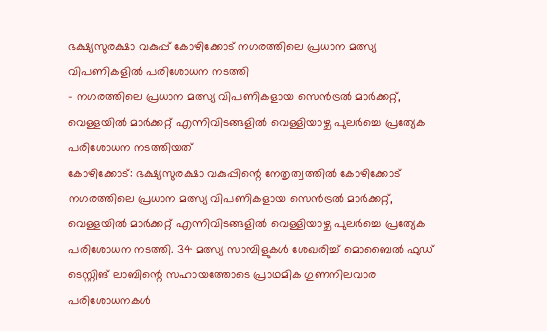ഭക്ഷ്യസുരക്ഷാ വകുപ്പ് കോഴിക്കോട് നഗരത്തിലെ പ്രധാന മത്സ്യ വിപണികളിൽ പരിശോധന നടത്തി
- നഗരത്തിലെ പ്രധാന മത്സ്യ വിപണികളായ സെൻട്രൽ മാർക്കറ്റ്, വെള്ളയിൽ മാർക്കറ്റ് എന്നിവിടങ്ങളിൽ വെള്ളിയാഴ്ച പുലർച്ചെ പ്രത്യേക പരിശോധന നടത്തിയത്
കോഴിക്കോട്: ഭക്ഷ്യസുരക്ഷാ വകുപ്പിന്റെ നേതൃത്വത്തിൽ കോഴിക്കോട് നഗരത്തിലെ പ്രധാന മത്സ്യ വിപണികളായ സെൻട്രൽ മാർക്കറ്റ്, വെള്ളയിൽ മാർക്കറ്റ് എന്നിവിടങ്ങളിൽ വെള്ളിയാഴ്ച പുലർച്ചെ പ്രത്യേക പരിശോധന നടത്തി. 34 മത്സ്യ സാമ്പിളുകൾ ശേഖരിച്ച് മൊബൈൽ ഫുഡ് ടെസ്റ്റിങ് ലാബിന്റെ സഹായത്തോടെ പ്രാഥമിക ഗുണനിലവാര പരിശോധനകൾ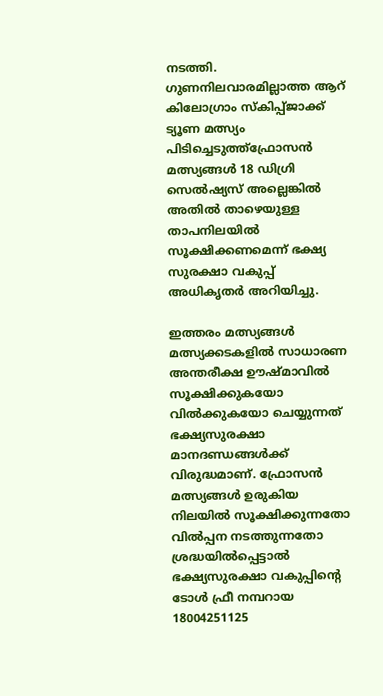നടത്തി. ഗുണനിലവാരമില്ലാത്ത ആറ് കിലോഗ്രാം സ്കിപ്പ്ജാക്ക് ട്യൂണ മത്സ്യം പിടിച്ചെടുത്ത്ഫ്രോസൻ മത്സ്യങ്ങൾ 18 ഡിഗ്രി സെൽഷ്യസ് അല്ലെങ്കിൽ അതിൽ താഴെയുള്ള താപനിലയിൽ സൂക്ഷിക്കണമെന്ന് ഭക്ഷ്യ സുരക്ഷാ വകുപ്പ് അധികൃതർ അറിയിച്ചു.

ഇത്തരം മത്സ്യങ്ങൾ മത്സ്യക്കടകളിൽ സാധാരണ അന്തരീക്ഷ ഊഷ്മാവിൽ സൂക്ഷിക്കുകയോ വിൽക്കുകയോ ചെയ്യുന്നത് ഭക്ഷ്യസുരക്ഷാ മാനദണ്ഡങ്ങൾക്ക് വിരുദ്ധമാണ്. ഫ്രോസൻ മത്സ്യങ്ങൾ ഉരുകിയ നിലയിൽ സൂക്ഷിക്കുന്നതോ വിൽപ്പന നടത്തുന്നതോ ശ്രദ്ധയിൽപ്പെട്ടാൽ ഭക്ഷ്യസുരക്ഷാ വകുപ്പിന്റെ ടോൾ ഫ്രീ നമ്പറായ 18004251125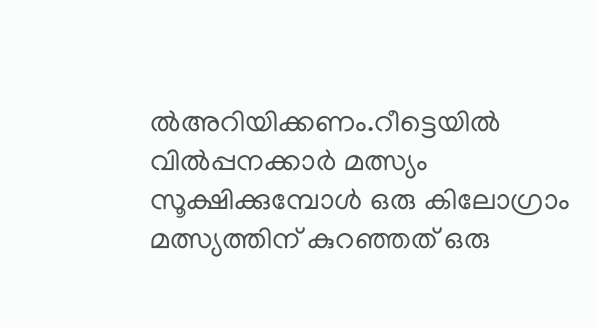ൽഅറിയിക്കണം.റീട്ടെയിൽ വിൽപ്പനക്കാർ മത്സ്യം സൂക്ഷിക്കുമ്പോൾ ഒരു കിലോഗ്രാം മത്സ്യത്തിന് കുറഞ്ഞത് ഒരു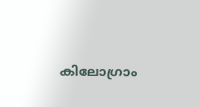കിലോഗ്രാം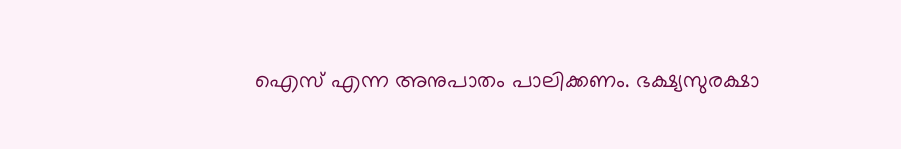ഐസ് എന്ന അനുപാതം പാലിക്കണം. ഭക്ഷ്യസുരക്ഷാ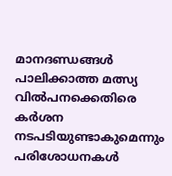മാനദണ്ഡങ്ങൾ പാലിക്കാത്ത മത്സ്യ വിൽപനക്കെതിരെ കർശന നടപടിയുണ്ടാകുമെന്നും പരിശോധനകൾ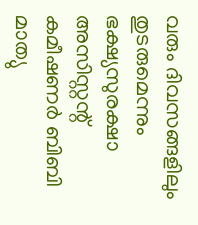വരും ദിവസങ്ങളിലും തുടരുമെന്നും ഭക്ഷ്യസുരക്ഷാ അസിസ്റ്റന്റ് കമീഷണർ ബിബി മാത്യു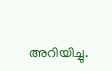അറിയിച്ചു.